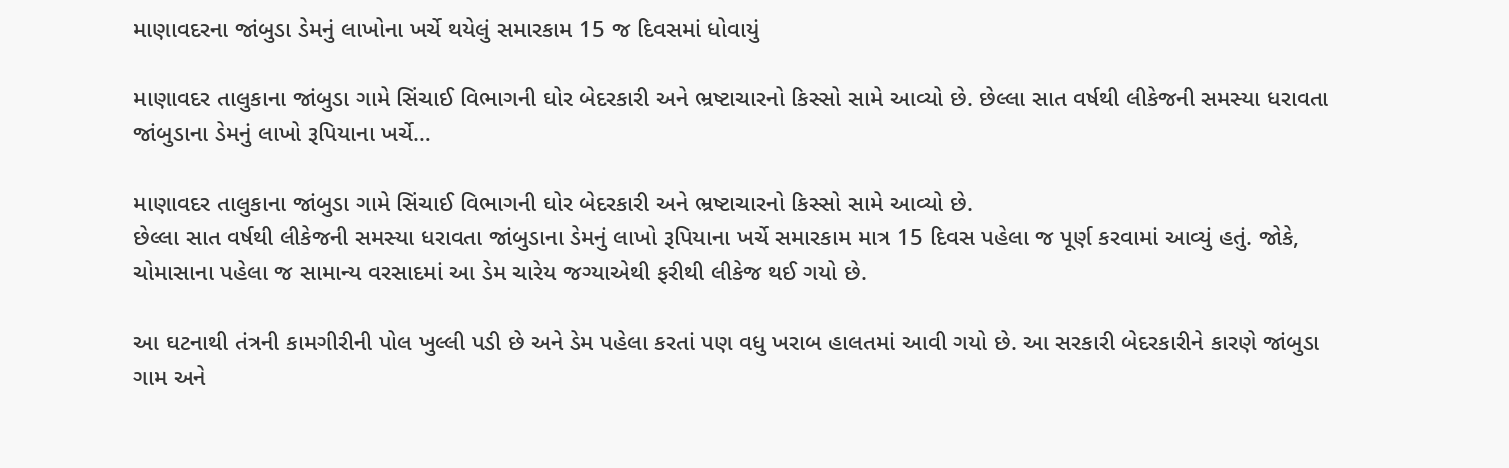માણાવદરના જાંબુડા ડેમનું લાખોના ખર્ચે થયેલું સમારકામ 15 જ દિવસમાં ધોવાયું

માણાવદર તાલુકાના જાંબુડા ગામે સિંચાઈ વિભાગની ઘોર બેદરકારી અને ભ્રષ્ટાચારનો કિસ્સો સામે આવ્યો છે. છેલ્લા સાત વર્ષથી લીકેજની સમસ્યા ધરાવતા જાંબુડાના ડેમનું લાખો રૂપિયાના ખર્ચે…

માણાવદર તાલુકાના જાંબુડા ગામે સિંચાઈ વિભાગની ઘોર બેદરકારી અને ભ્રષ્ટાચારનો કિસ્સો સામે આવ્યો છે.
છેલ્લા સાત વર્ષથી લીકેજની સમસ્યા ધરાવતા જાંબુડાના ડેમનું લાખો રૂપિયાના ખર્ચે સમારકામ માત્ર 15 દિવસ પહેલા જ પૂર્ણ કરવામાં આવ્યું હતું. જોકે, ચોમાસાના પહેલા જ સામાન્ય વરસાદમાં આ ડેમ ચારેય જગ્યાએથી ફરીથી લીકેજ થઈ ગયો છે.

આ ઘટનાથી તંત્રની કામગીરીની પોલ ખુલ્લી પડી છે અને ડેમ પહેલા કરતાં પણ વધુ ખરાબ હાલતમાં આવી ગયો છે. આ સરકારી બેદરકારીને કારણે જાંબુડા ગામ અને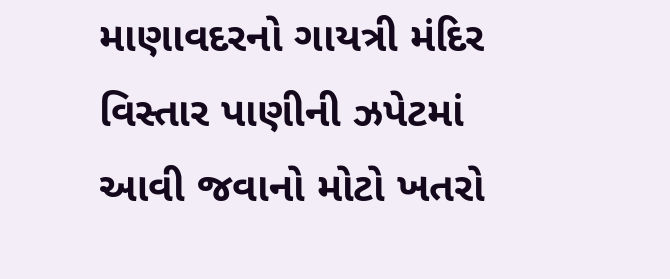માણાવદરનો ગાયત્રી મંદિર વિસ્તાર પાણીની ઝપેટમાં આવી જવાનો મોટો ખતરો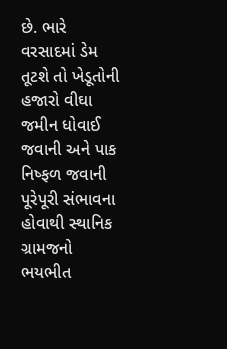છે. ભારે વરસાદમાં ડેમ તૂટશે તો ખેડૂતોની હજારો વીઘા જમીન ધોવાઈ જવાની અને પાક નિષ્ફળ જવાની પૂરેપૂરી સંભાવના હોવાથી સ્થાનિક ગ્રામજનો ભયભીત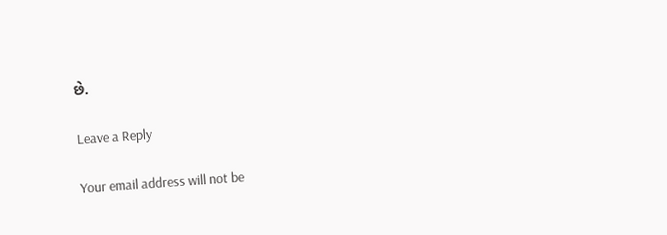છે.

Leave a Reply

Your email address will not be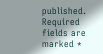published. Required fields are marked *